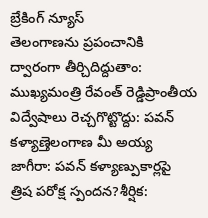బ్రేకింగ్ న్యూస్
తెలంగాణను ప్రపంచానికి ద్వారంగా తీర్చిదిద్దుతాం: ముఖ్యమంత్రి రేవంత్ రెడ్డిప్రాంతీయ విద్వేషాలు రెచ్చగొట్టొద్దు: పవన్ కళ్యాణ్తెలంగాణ మీ అయ్య జాగీరా: పవన్ కళ్యాణ్పుకార్లపై త్రిష పరోక్ష స్పందన?శీర్షిక: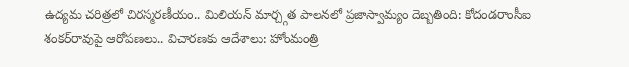ఉద్యమ చరిత్రలో చిరస్మరణీయం.. మిలియన్ మార్చ్గత పాలనలో ప్రజాస్వామ్యం దెబ్బతింది: కోదండరాంసీఐ శంకర్‌రావుపై ఆరోపణలు.. విచారణకు ఆదేశాలు: హోంమంత్రి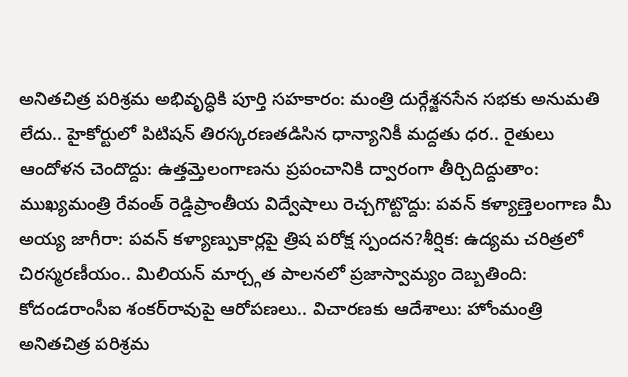అనితచిత్ర పరిశ్రమ అభివృద్ధికి పూర్తి సహకారం: మంత్రి దుర్గేశ్జనసేన సభకు అనుమతి లేదు.. హైకోర్టులో పిటిషన్ తిరస్కరణతడిసిన ధాన్యానికీ మద్దతు ధర.. రైతులు ఆందోళన చెందొద్దు: ఉత్తమ్తెలంగాణను ప్రపంచానికి ద్వారంగా తీర్చిదిద్దుతాం: ముఖ్యమంత్రి రేవంత్ రెడ్డిప్రాంతీయ విద్వేషాలు రెచ్చగొట్టొద్దు: పవన్ కళ్యాణ్తెలంగాణ మీ అయ్య జాగీరా: పవన్ కళ్యాణ్పుకార్లపై త్రిష పరోక్ష స్పందన?శీర్షిక: ఉద్యమ చరిత్రలో చిరస్మరణీయం.. మిలియన్ మార్చ్గత పాలనలో ప్రజాస్వామ్యం దెబ్బతింది: కోదండరాంసీఐ శంకర్‌రావుపై ఆరోపణలు.. విచారణకు ఆదేశాలు: హోంమంత్రి అనితచిత్ర పరిశ్రమ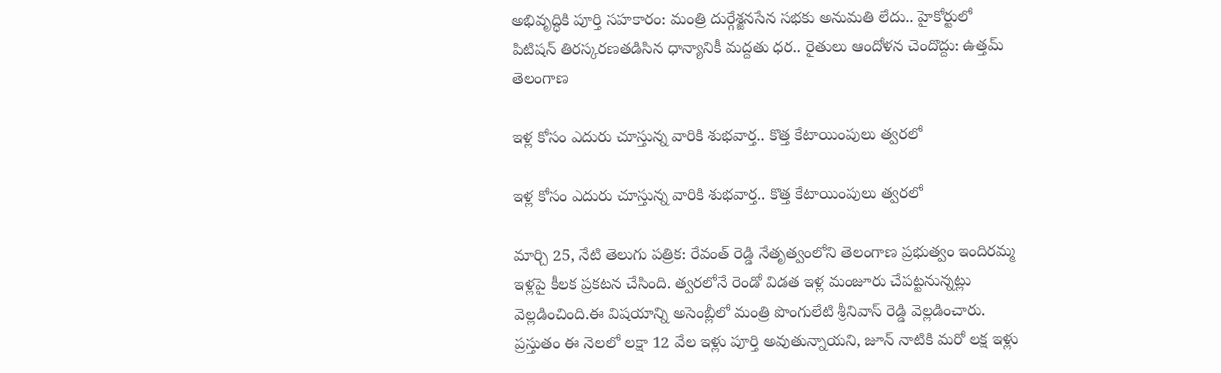అభివృద్ధికి పూర్తి సహకారం: మంత్రి దుర్గేశ్జనసేన సభకు అనుమతి లేదు.. హైకోర్టులో పిటిషన్ తిరస్కరణతడిసిన ధాన్యానికీ మద్దతు ధర.. రైతులు ఆందోళన చెందొద్దు: ఉత్తమ్
తెలంగాణ

ఇళ్ల కోసం ఎదురు చూస్తున్న వారికి శుభవార్త.. కొత్త కేటాయింపులు త్వరలో

ఇళ్ల కోసం ఎదురు చూస్తున్న వారికి శుభవార్త.. కొత్త కేటాయింపులు త్వరలో

మార్చి 25, నేటి తెలుగు పత్రిక: రేవంత్ రెడ్డి నేతృత్వంలోని తెలంగాణ ప్రభుత్వం ఇందిరమ్మ ఇళ్లపై కీలక ప్రకటన చేసింది. త్వరలోనే రెండో విడత ఇళ్ల మంజూరు చేపట్టనున్నట్లు వెల్లడించింది.ఈ విషయాన్ని అసెంబ్లీలో మంత్రి పొంగులేటి శ్రీనివాస్ రెడ్డి వెల్లడించారు. ప్రస్తుతం ఈ నెలలో లక్షా 12 వేల ఇళ్లు పూర్తి అవుతున్నాయని, జూన్ నాటికి మరో లక్ష ఇళ్లు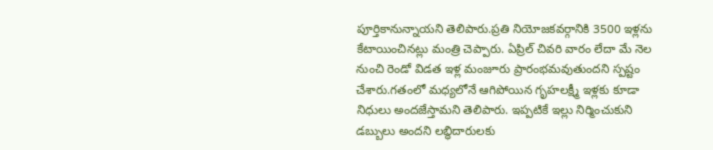పూర్తికానున్నాయని తెలిపారు.ప్రతి నియోజకవర్గానికి 3500 ఇళ్లను కేటాయించినట్లు మంత్రి చెప్పారు. ఏప్రిల్ చివరి వారం లేదా మే నెల నుంచి రెండో విడత ఇళ్ల మంజూరు ప్రారంభమవుతుందని స్పష్టం చేశారు.గతంలో మధ్యలోనే ఆగిపోయిన గృహలక్ష్మీ ఇళ్లకు కూడా నిధులు అందజేస్తామని తెలిపారు. ఇప్పటికే ఇల్లు నిర్మించుకుని డబ్బులు అందని లబ్ధిదారులకు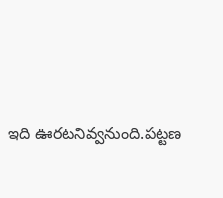ఇది ఊరటనివ్వనుంది.పట్టణ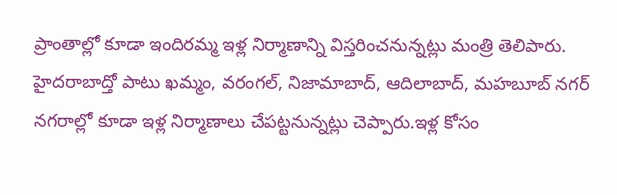ప్రాంతాల్లో కూడా ఇందిరమ్మ ఇళ్ల నిర్మాణాన్ని విస్తరించనున్నట్లు మంత్రి తెలిపారు. హైదరాబాద్తో పాటు ఖమ్మం, వరంగల్, నిజామాబాద్, ఆదిలాబాద్, మహబూబ్ నగర్ నగరాల్లో కూడా ఇళ్ల నిర్మాణాలు చేపట్టనున్నట్లు చెప్పారు.ఇళ్ల కోసం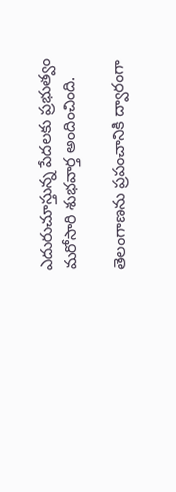ఎదురుచూస్తున్న పేదలకు ప్రభుత్వం మరోసారి శుభవార్త అందించింది.

తెలంగాణను ప్రపంచానికి ద్వారంగా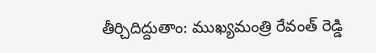తీర్చిదిద్దుతాం: ముఖ్యమంత్రి రేవంత్ రెడ్డి